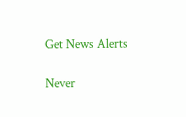Get News Alerts

Never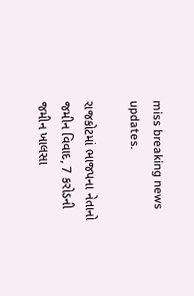miss breaking news updates.

રાજકોટમાં ભાજપના નેતાનો જમીન વિવાદ, 7 કરોડની જમીન ખાલસા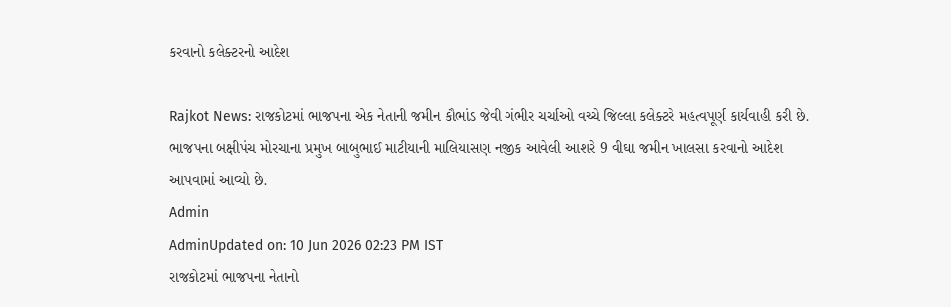કરવાનો કલેક્ટરનો આદેશ

Rajkot News: રાજકોટમાં ભાજપના એક નેતાની જમીન કૌભાંડ જેવી ગંભીર ચર્ચાઓ વચ્ચે જિલ્લા કલેક્ટરે મહત્વપૂર્ણ કાર્યવાહી કરી છે. ભાજપના બક્ષીપંચ મોરચાના પ્રમુખ બાબુભાઈ માટીયાની માલિયાસણ નજીક આવેલી આશરે 9 વીઘા જમીન ખાલસા કરવાનો આદેશ આપવામાં આવ્યો છે.
Admin
AdminUpdated on: 10 Jun 2026 02:23 PM IST
રાજકોટમાં ભાજપના નેતાનો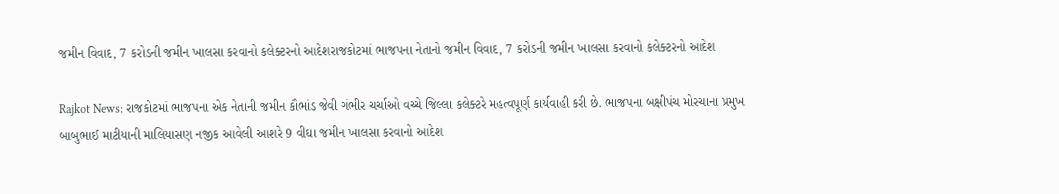જમીન વિવાદ, 7 કરોડની જમીન ખાલસા કરવાનો કલેક્ટરનો આદેશરાજકોટમાં ભાજપના નેતાનો જમીન વિવાદ, 7 કરોડની જમીન ખાલસા કરવાનો કલેક્ટરનો આદેશ

Rajkot News: રાજકોટમાં ભાજપના એક નેતાની જમીન કૌભાંડ જેવી ગંભીર ચર્ચાઓ વચ્ચે જિલ્લા કલેક્ટરે મહત્વપૂર્ણ કાર્યવાહી કરી છે. ભાજપના બક્ષીપંચ મોરચાના પ્રમુખ બાબુભાઈ માટીયાની માલિયાસણ નજીક આવેલી આશરે 9 વીઘા જમીન ખાલસા કરવાનો આદેશ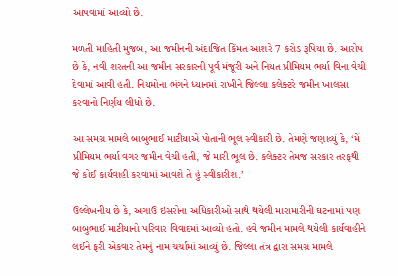આપવામાં આવ્યો છે.

મળતી માહિતી મુજબ, આ જમીનની અંદાજિત કિંમત આશરે 7 કરોડ રૂપિયા છે. આરોપ છે કે, નવી શરતની આ જમીન સરકારની પૂર્વ મંજૂરી અને નિયત પ્રીમિયમ ભર્યા વિના વેચી દેવામાં આવી હતી. નિયમોના ભંગને ધ્યાનમાં રાખીને જિલ્લા કલેક્ટરે જમીન ખાલસા કરવાનો નિર્ણય લીધો છે.

આ સમગ્ર મામલે બાબુભાઈ માટીયાએ પોતાની ભૂલ સ્વીકારી છે. તેમણે જણાવ્યું કે, ‘મેં પ્રીમિયમ ભર્યા વગર જમીન વેચી હતી, જે મારી ભૂલ છે. કલેક્ટર તેમજ સરકાર તરફથી જે કોઈ કાર્યવાહી કરવામાં આવશે તે હું સ્વીકારીશ.’

ઉલ્લેખનીય છે કે, અગાઉ ઇસરોના અધિકારીઓ સાથે થયેલી મારામારીની ઘટનામાં પણ બાબુભાઈ માટીયાનો પરિવાર વિવાદમાં આવ્યો હતો. હવે જમીન મામલે થયેલી કાર્યવાહીને લઈને ફરી એકવાર તેમનું નામ ચર્ચામાં આવ્યું છે. જિલ્લા તંત્ર દ્વારા સમગ્ર મામલે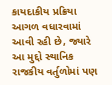કાયદાકીય પ્રક્રિયા આગળ વધારવામાં આવી રહી છે, જ્યારે આ મુદ્દો સ્થાનિક રાજકીય વર્તુળોમાં પણ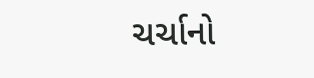ચર્ચાનો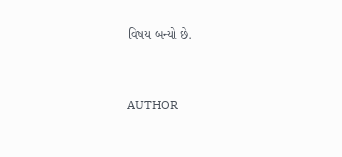વિષય બન્યો છે.


AUTHOR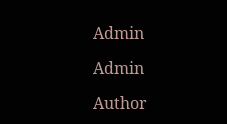Admin

Admin

Author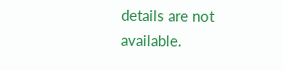details are not available.